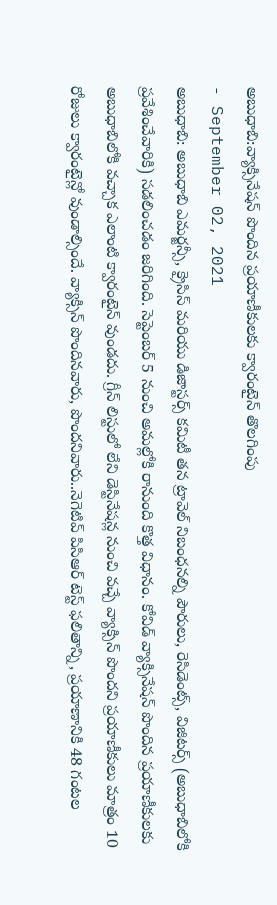అబుధాబి:వ్యాక్సినేషన్ పొందిన ప్రయాణీకులకు క్వారంటైన్ తొలగింపు
- September 02, 2021
అబుధాబి: అబుధాబి ఎమర్జన్సీ, క్రైసిస్ మరియు డిజాస్టర్స్ కమిటీ తన ట్రావెల్ నిబంధనల్ని పౌరులు, రెసిడెంట్స్, విజిటర్స్ (అబుధాబిలోకి ప్రవేశించేవారికి) సడలించడం జరిగింది. సెప్టెంబర్ 5 నుంచి అమల్లోకి రానుంది కొత్త విధానం. కోవిడ్ వ్యాక్సినేషన్ పొందిన ప్రయాణీకులకు అబుధాబిలోకి వచ్చాక ఎలాంటి క్వారంటైన్ వుండదు. గ్రీన్ లిస్టులో లేని డెస్టినేషన్ల నుంచి వచ్చే వ్యాక్సిన్ పొందని ప్రయాణీకులు మాత్రం 10 రోజులు క్వారంటైన్లో వుండాల్సిందే. వ్యాక్సిన్ పొందినవారు, పొందనివారు..నెగెటివ్ పిసిఆర్ టెస్ట్ ఫలితాన్ని, ప్రయాణానికి 48 గంటల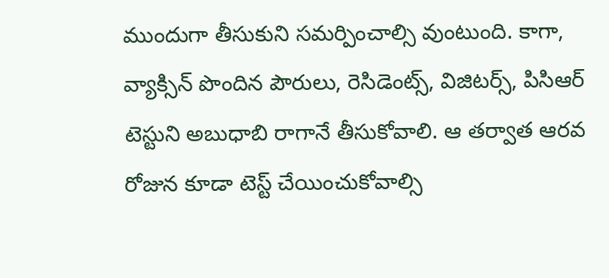ముందుగా తీసుకుని సమర్పించాల్సి వుంటుంది. కాగా, వ్యాక్సిన్ పొందిన పౌరులు, రెసిడెంట్స్, విజిటర్స్, పిసిఆర్ టెస్టుని అబుధాబి రాగానే తీసుకోవాలి. ఆ తర్వాత ఆరవ రోజున కూడా టెస్ట్ చేయించుకోవాల్సి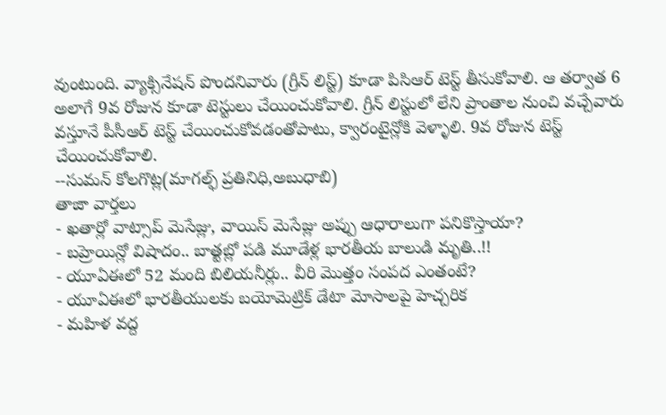వుంటుంది. వ్యాక్సినేషన్ పొందనివారు (గ్రీన్ లిస్ట్) కూడా పిసిఆర్ టెస్ట్ తీసుకోవాలి. ఆ తర్వాత 6 అలాగే 9వ రోజున కూడా టెస్టులు చేయించుకోవాలి. గ్రీన్ లిస్టులో లేని ప్రాంతాల నుంచి వచ్చేవారు వస్తూనే పీసీఆర్ టెస్ట్ చేయించుకోవడంతోపాటు, క్వారంటైన్లోకి వెళ్ళాలి. 9వ రోజున టెస్ట్ చేయించుకోవాలి.
--సుమన్ కోలగొట్ల(మాగల్ఫ్ ప్రతినిధి,అబుధాబి)
తాజా వార్తలు
- ఖతార్లో వాట్సాప్ మెసేజ్లు, వాయిస్ మెసేజ్లు అప్పు ఆధారాలుగా పనికొస్తాయా?
- బహ్రెయిన్లో విషాదం.. బాత్టబ్లో పడి మూడేళ్ల భారతీయ బాలుడి మృతి..!!
- యూఏఈలో 52 మంది బిలియనీర్లు.. వీరి మొత్తం సంపద ఎంతంటే?
- యూఏఈలో భారతీయులకు బయోమెట్రిక్ డేటా మోసాలపై హెచ్చరిక
- మహిళ వద్ద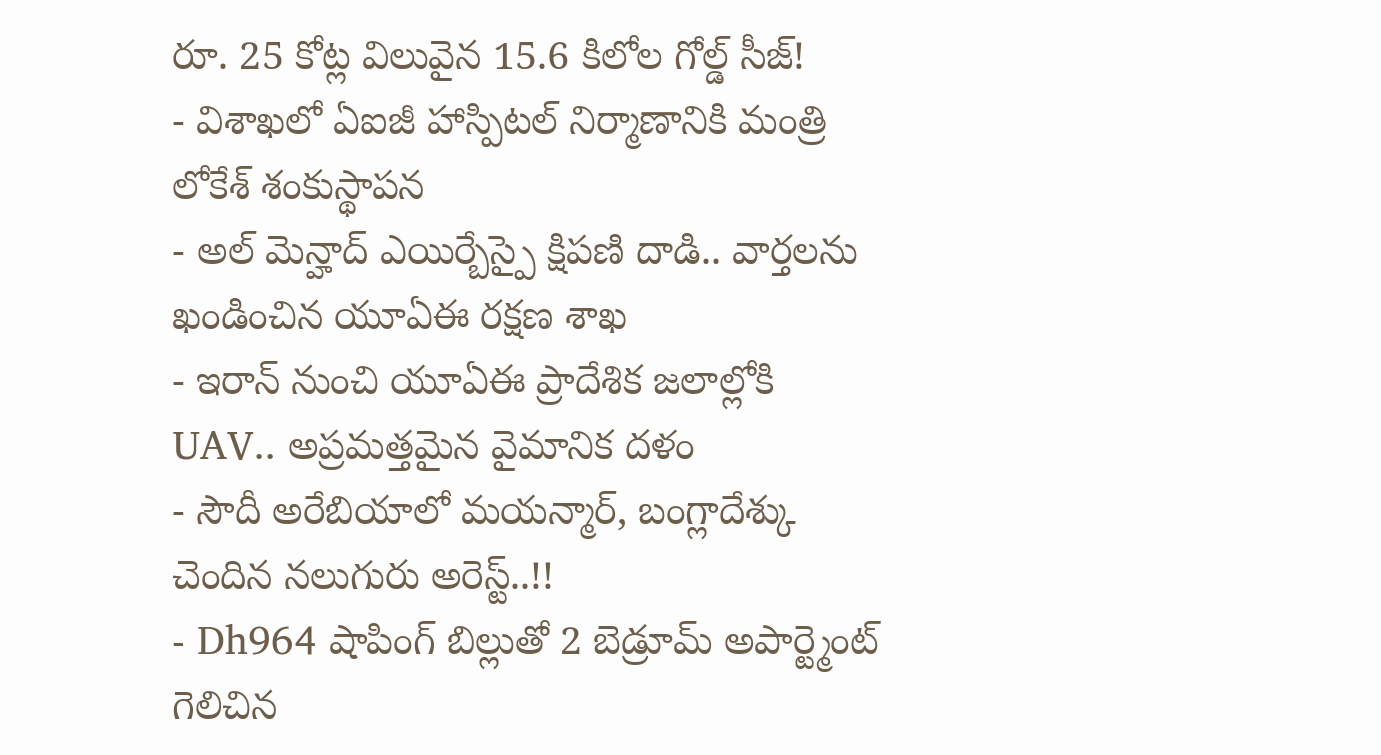రూ. 25 కోట్ల విలువైన 15.6 కిలోల గోల్డ్ సీజ్!
- విశాఖలో ఏఐజీ హాస్పిటల్ నిర్మాణానికి మంత్రి లోకేశ్ శంకుస్థాపన
- అల్ మెన్హాద్ ఎయిర్బేస్పై క్షిపణి దాడి.. వార్తలను ఖండించిన యూఏఈ రక్షణ శాఖ
- ఇరాన్ నుంచి యూఏఈ ప్రాదేశిక జలాల్లోకి UAV.. అప్రమత్తమైన వైమానిక దళం
- సౌదీ అరేబియాలో మయన్మార్, బంగ్లాదేశ్కు చెందిన నలుగురు అరెస్ట్..!!
- Dh964 షాపింగ్ బిల్లుతో 2 బెడ్రూమ్ అపార్ట్మెంట్ గెలిచిన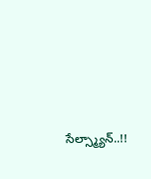సేల్స్మ్యాన్..!!